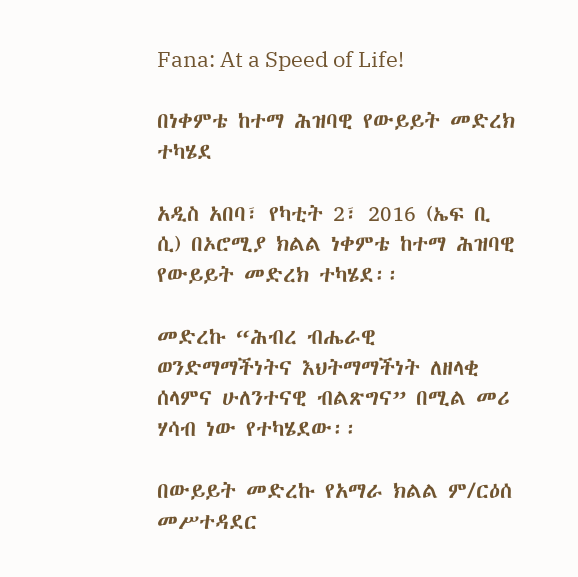Fana: At a Speed of Life!

በነቀምቴ ከተማ ሕዝባዊ የውይይት መድረክ ተካሄደ

አዲስ አበባ፣ የካቲት 2፣ 2016 (ኤፍ ቢ ሲ) በኦሮሚያ ክልል ነቀምቴ ከተማ ሕዝባዊ የውይይት መድረክ ተካሄደ፡፡

መድረኩ “ሕብረ ብሔራዊ ወንድማማችነትና እህትማማችነት ለዘላቂ ሰላምና ሁለንተናዊ ብልጽግና” በሚል መሪ ሃሳብ ነው የተካሄደው፡፡

በውይይት መድረኩ የአማራ ክልል ም/ርዕሰ መሥተዳደር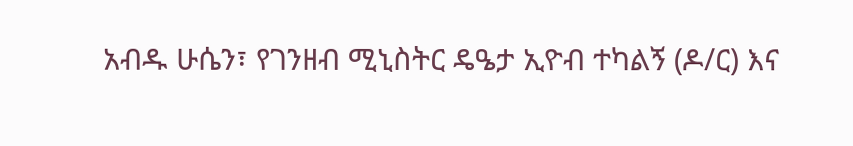አብዱ ሁሴን፣ የገንዘብ ሚኒስትር ዴዔታ ኢዮብ ተካልኝ (ዶ/ር) እና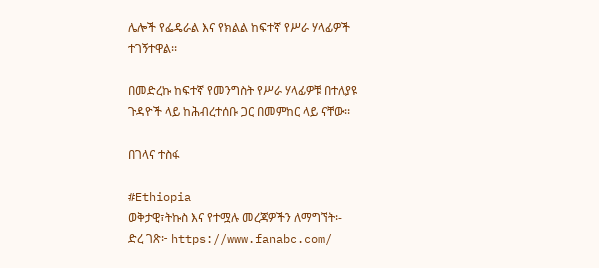ሌሎች የፌዴራል እና የክልል ከፍተኛ የሥራ ሃላፊዎች ተገኝተዋል፡፡

በመድረኩ ከፍተኛ የመንግስት የሥራ ሃላፊዎቹ በተለያዩ ጉዳዮች ላይ ከሕብረተሰቡ ጋር በመምከር ላይ ናቸው፡፡

በገላና ተስፋ

#Ethiopia
ወቅታዊ፣ትኩስ እና የተሟሉ መረጃዎችን ለማግኘት፡-
ድረ ገጽ፦ https://www.fanabc.com/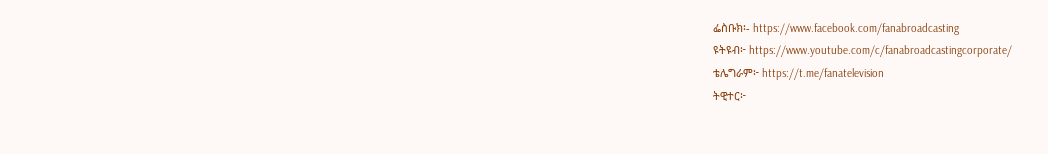ፌስቡክ፡- https://www.facebook.com/fanabroadcasting
ዩትዩብ፦ https://www.youtube.com/c/fanabroadcastingcorporate/
ቴሌግራም፦ https://t.me/fanatelevision
ትዊተር፦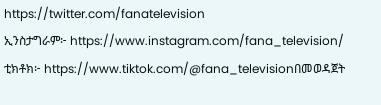https://twitter.com/fanatelevision
ኢንስታግራም፦ https://www.instagram.com/fana_television/
ቲክቶክ፦ https://www.tiktok.com/@fana_televisionበመወዳጀት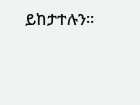ይከታተሉን፡፡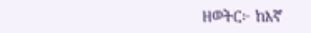ዘወትር፦ ከእኛ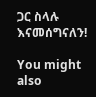ጋር ስላሉ እናመሰግናለን!

You might also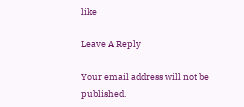like

Leave A Reply

Your email address will not be published.